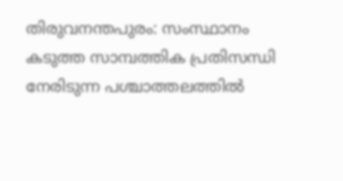തിരുവനന്തപുരം: സംസ്ഥാനം കടുത്ത സാമ്പത്തിക പ്രതിസന്ധി നേരിടുന്ന പശ്ചാത്തലത്തിൽ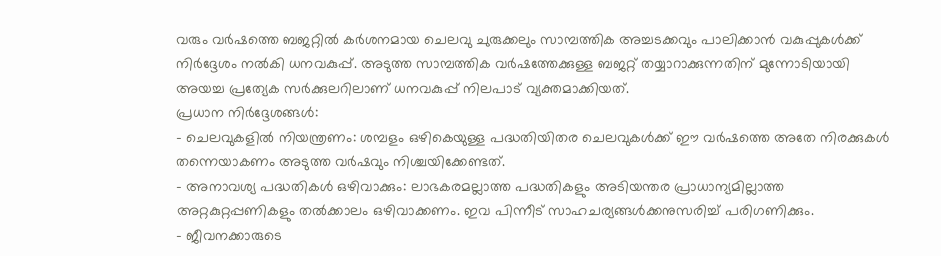വരും വർഷത്തെ ബജറ്റിൽ കർശനമായ ചെലവു ചുരുക്കലും സാമ്പത്തിക അച്ചടക്കവും പാലിക്കാൻ വകുപ്പുകൾക്ക് നിർദ്ദേശം നൽകി ധനവകുപ്പ്. അടുത്ത സാമ്പത്തിക വർഷത്തേക്കുള്ള ബജറ്റ് തയ്യാറാക്കുന്നതിന് മുന്നോടിയായി അയച്ച പ്രത്യേക സർക്കുലറിലാണ് ധനവകുപ്പ് നിലപാട് വ്യക്തമാക്കിയത്.
പ്രധാന നിർദ്ദേശങ്ങൾ:
- ചെലവുകളിൽ നിയന്ത്രണം: ശമ്പളം ഒഴികെയുള്ള പദ്ധതിയിതര ചെലവുകൾക്ക് ഈ വർഷത്തെ അതേ നിരക്കുകൾ തന്നെയാകണം അടുത്ത വർഷവും നിശ്ചയിക്കേണ്ടത്.
- അനാവശ്യ പദ്ധതികൾ ഒഴിവാക്കും: ലാഭകരമല്ലാത്ത പദ്ധതികളും അടിയന്തര പ്രാധാന്യമില്ലാത്ത അറ്റകുറ്റപ്പണികളും തൽക്കാലം ഒഴിവാക്കണം. ഇവ പിന്നീട് സാഹചര്യങ്ങൾക്കനുസരിച്ച് പരിഗണിക്കും.
- ജീവനക്കാരുടെ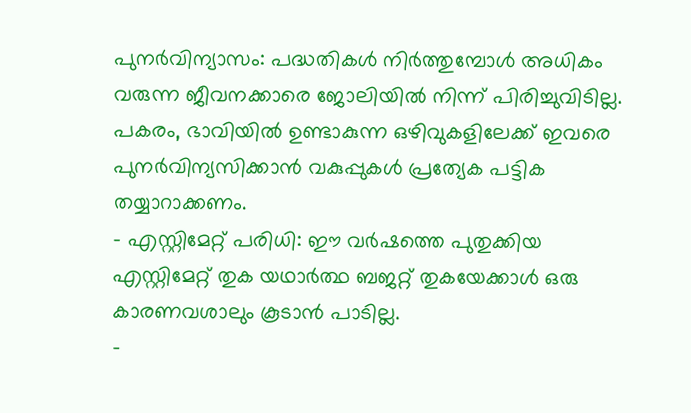പുനർവിന്യാസം: പദ്ധതികൾ നിർത്തുമ്പോൾ അധികം വരുന്ന ജീവനക്കാരെ ജോലിയിൽ നിന്ന് പിരിച്ചുവിടില്ല. പകരം, ഭാവിയിൽ ഉണ്ടാകുന്ന ഒഴിവുകളിലേക്ക് ഇവരെ പുനർവിന്യസിക്കാൻ വകുപ്പുകൾ പ്രത്യേക പട്ടിക തയ്യാറാക്കണം.
- എസ്റ്റിമേറ്റ് പരിധി: ഈ വർഷത്തെ പുതുക്കിയ എസ്റ്റിമേറ്റ് തുക യഥാർത്ഥ ബജറ്റ് തുകയേക്കാൾ ഒരു കാരണവശാലും കൂടാൻ പാടില്ല.
-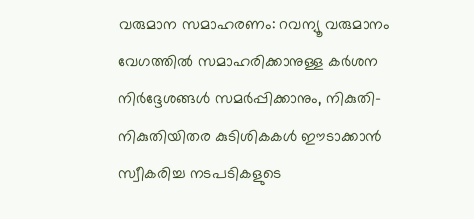വരുമാന സമാഹരണം: റവന്യൂ വരുമാനം വേഗത്തിൽ സമാഹരിക്കാനുള്ള കർശന നിർദ്ദേശങ്ങൾ സമർപ്പിക്കാനും, നികുതി-നികുതിയിതര കുടിശികകൾ ഈടാക്കാൻ സ്വീകരിച്ച നടപടികളുടെ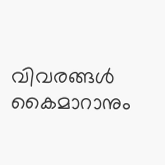വിവരങ്ങൾ കൈമാറാനും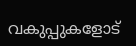വകുപ്പുകളോട്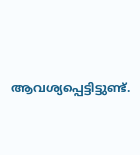ആവശ്യപ്പെട്ടിട്ടുണ്ട്.